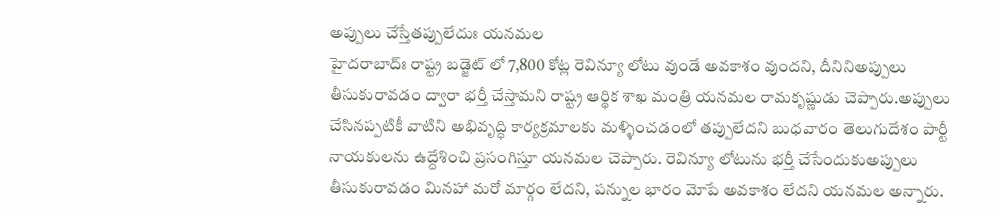అప్పులు చేస్తేతప్పులేదుః యనమల
హైదరాబాద్ః రాష్ట్ర బడ్జెట్ లో 7,800 కోట్ల రెవిన్యూ లోటు వుండే అవకాశం వుందని, దీనినిఅప్పులు తీసుకురావడం ద్వారా భర్తీ చేస్తామని రాష్ట్ర ఆర్థిక శాఖ మంత్రి యనమల రామకృష్ణుడు చెప్పారు.అప్పులు చేసినప్పటికీ వాటిని అభివృద్ధి కార్యక్రమాలకు మళ్ళించడంలో తప్పులేదని బుధవారం తెలుగుదేశం పార్టీ నాయకులను ఉద్దేశించి ప్రసంగిస్తూ యనమల చెప్పారు. రెవిన్యూ లోటును భర్తీ చేసేందుకుఅప్పులు తీసుకురావడం మినహా మరో మార్గం లేదని, పన్నుల భారం మోపే అవకాశం లేదని యనమల అన్నారు.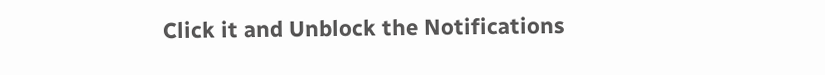Click it and Unblock the Notifications